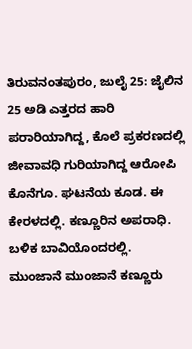ತಿರುವನಂತಪುರಂ, ಜುಲೈ 25: ಜೈಲಿನ 25 ಅಡಿ ಎತ್ತರದ ಹಾರಿ ಪರಾರಿಯಾಗಿದ್ದ, ಕೊಲೆ ಪ್ರಕರಣದಲ್ಲಿ ಜೀವಾವಧಿ ಗುರಿಯಾಗಿದ್ದ ಆರೋಪಿ ಕೊನೆಗೂ. ಘಟನೆಯ ಕೂಡ. ಈ ಕೇರಳದಲ್ಲಿ. ಕಣ್ಣೂರಿನ ಅಪರಾಧಿ. ಬಳಿಕ ಬಾವಿಯೊಂದರಲ್ಲಿ. ಮುಂಜಾನೆ ಮುಂಜಾನೆ ಕಣ್ಣೂರು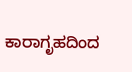ಕಾರಾಗೃಹದಿಂದ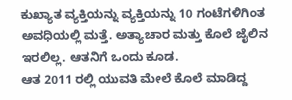ಕುಖ್ಯಾತ ವ್ಯಕ್ತಿಯನ್ನು ವ್ಯಕ್ತಿಯನ್ನು 10 ಗಂಟೆಗಳಿಗಿಂತ ಅವಧಿಯಲ್ಲಿ ಮತ್ತೆ. ಅತ್ಯಾಚಾರ ಮತ್ತು ಕೊಲೆ ಜೈಲಿನ ಇರಲಿಲ್ಲ. ಆತನಿಗೆ ಒಂದು ಕೂಡ.
ಆತ 2011 ರಲ್ಲಿ ಯುವತಿ ಮೇಲೆ ಕೊಲೆ ಮಾಡಿದ್ದ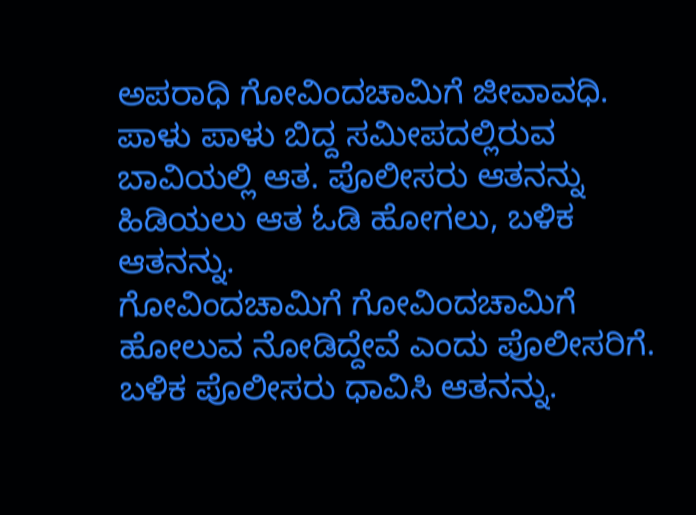ಅಪರಾಧಿ ಗೋವಿಂದಚಾಮಿಗೆ ಜೀವಾವಧಿ. ಪಾಳು ಪಾಳು ಬಿದ್ದ ಸಮೀಪದಲ್ಲಿರುವ ಬಾವಿಯಲ್ಲಿ ಆತ. ಪೊಲೀಸರು ಆತನನ್ನು ಹಿಡಿಯಲು ಆತ ಓಡಿ ಹೋಗಲು, ಬಳಿಕ ಆತನನ್ನು.
ಗೋವಿಂದಚಾಮಿಗೆ ಗೋವಿಂದಚಾಮಿಗೆ ಹೋಲುವ ನೋಡಿದ್ದೇವೆ ಎಂದು ಪೊಲೀಸರಿಗೆ. ಬಳಿಕ ಪೊಲೀಸರು ಧಾವಿಸಿ ಆತನನ್ನು.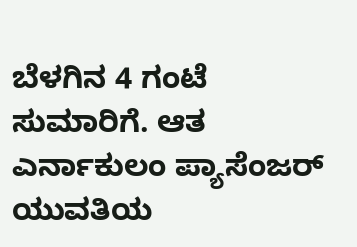ಬೆಳಗಿನ 4 ಗಂಟೆ ಸುಮಾರಿಗೆ. ಆತ ಎರ್ನಾಕುಲಂ ಪ್ಯಾಸೆಂಜರ್ ಯುವತಿಯ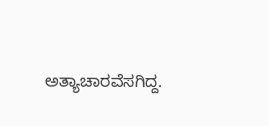ಅತ್ಯಾಚಾರವೆಸಗಿದ್ದ.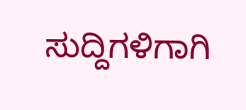ಸುದ್ದಿಗಳಿಗಾಗಿ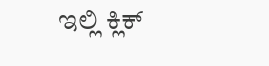ಇಲ್ಲಿ ಕ್ಲಿಕ್